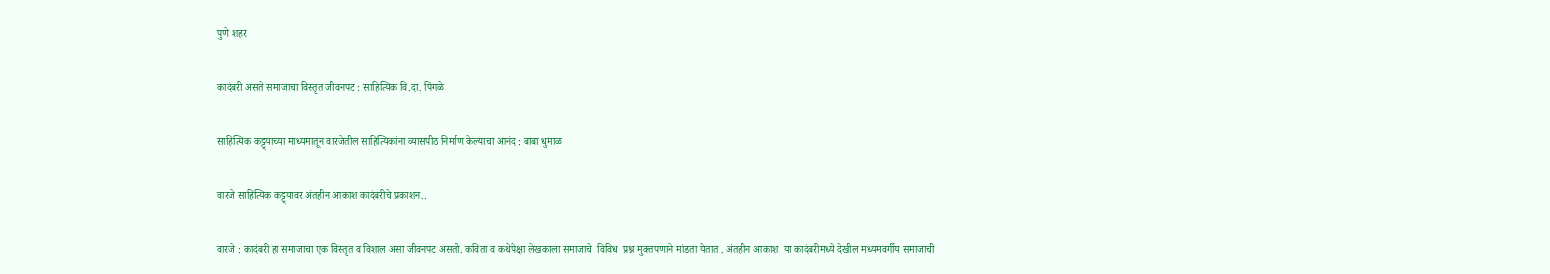पुणे शहर

कादंबरी असते समाजाचा विस्तृत जीवनपट : साहित्यिक वि.दा. पिंगळे

साहित्यिक कट्ट्याच्या माध्यमातून वारजेतील साहित्यिकांना व्यासपीठ निर्माण केल्याचा आनंद : बाबा धुमाळ

वारजे साहित्यिक कट्ट्यावर अंतहीन आकाश कादंबरीचे प्रकाशन..

वारजे : कादंबरी हा समाजाचा एक विस्तृत व विशाल असा जीवनपट असतो. कविता व कथेपेक्षा लेखकाला समाजाचे  विविध  प्रश्न मुक्तपणाने मांडता येतात . अंतहीन आकाश  या कादंबरीमध्ये देखील मध्यमवर्गीय समाजाची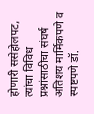होणारी ससेहोलपट, त्यांचा विविध प्रश्नांसाठीचा संघर्ष अतिशय मार्मिकपणे व स्पष्टपणे डॉ.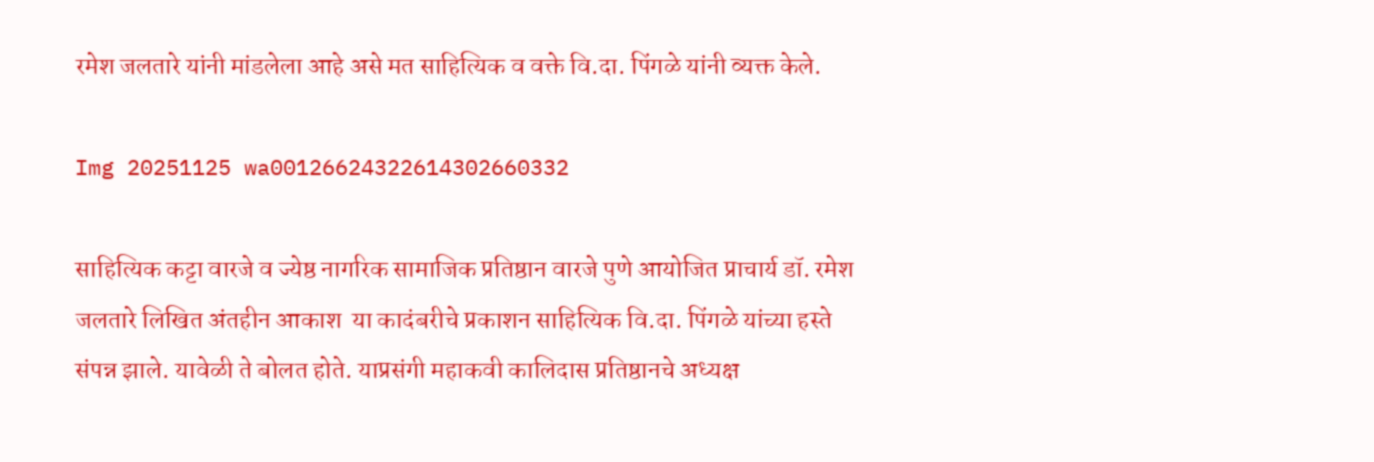रमेश जलतारे यांनी मांडलेला आहे असे मत साहित्यिक व वक्ते वि.दा. पिंगळे यांनी व्यक्त केले.

Img 20251125 wa00126624322614302660332

साहित्यिक कट्टा वारजे व ज्येष्ठ नागरिक सामाजिक प्रतिष्ठान वारजे पुणे आयोजित प्राचार्य डॉ. रमेश जलतारे लिखित अंतहीन आकाश  या कादंबरीचे प्रकाशन साहित्यिक वि.दा. पिंगळे यांच्या हस्ते संपन्न झाले. यावेळी ते बोलत होते. याप्रसंगी महाकवी कालिदास प्रतिष्ठानचे अध्यक्ष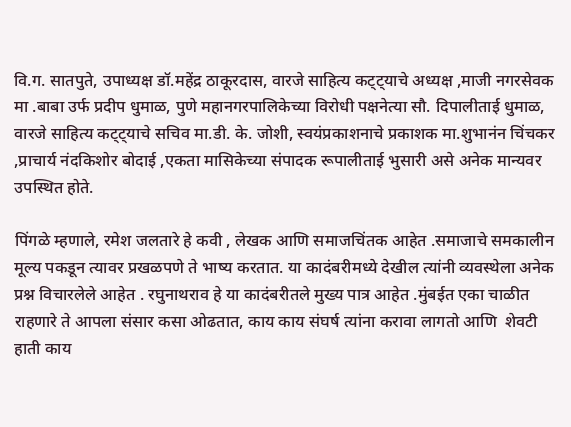वि.ग. सातपुते, उपाध्यक्ष डॉ.महेंद्र ठाकूरदास, वारजे साहित्य कट्ट्याचे अध्यक्ष ,माजी नगरसेवक मा .बाबा उर्फ प्रदीप धुमाळ, पुणे महानगरपालिकेच्या विरोधी पक्षनेत्या सौ. दिपालीताई धुमाळ, वारजे साहित्य कट्ट्याचे सचिव मा.डी. के. जोशी, स्वयंप्रकाशनाचे प्रकाशक मा.शुभानंन चिंचकर ,प्राचार्य नंदकिशोर बोदाई ,एकता मासिकेच्या संपादक रूपालीताई भुसारी असे अनेक मान्यवर उपस्थित होते.

पिंगळे म्हणाले, रमेश जलतारे हे कवी , लेखक आणि समाजचिंतक आहेत .समाजाचे समकालीन मूल्य पकडून त्यावर प्रखळपणे ते भाष्य करतात. या कादंबरीमध्ये देखील त्यांनी व्यवस्थेला अनेक प्रश्न विचारलेले आहेत . रघुनाथराव हे या कादंबरीतले मुख्य पात्र आहेत .मुंबईत एका चाळीत राहणारे ते आपला संसार कसा ओढतात, काय काय संघर्ष त्यांना करावा लागतो आणि  शेवटी हाती काय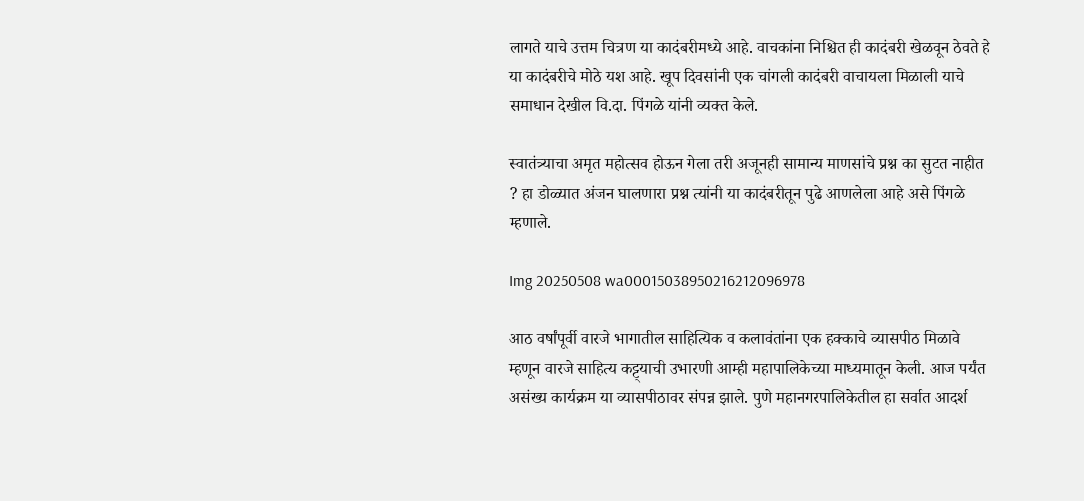लागते याचे उत्तम चित्रण या कादंबरीमध्ये आहे. वाचकांना निश्चित ही कादंबरी खेळवून ठेवते हे या कादंबरीचे मोठे यश आहे. खूप दिवसांनी एक चांगली कादंबरी वाचायला मिळाली याचे समाधान देखील वि.दा. पिंगळे यांनी व्यक्त केले.

स्वातंत्र्याचा अमृत महोत्सव होऊन गेला तरी अजूनही सामान्य माणसांचे प्रश्न का सुटत नाहीत ? हा डोळ्यात अंजन घालणारा प्रश्न त्यांनी या कादंबरीतून पुढे आणलेला आहे असे पिंगळे म्हणाले.

Img 20250508 wa00015038950216212096978

आठ वर्षांपूर्वी वारजे भागातील साहित्यिक व कलावंतांना एक हक्काचे व्यासपीठ मिळावे म्हणून वारजे साहित्य कट्ट्याची उभारणी आम्ही महापालिकेच्या माध्यमातून केली. आज पर्यंत असंख्य कार्यक्रम या व्यासपीठावर संपन्न झाले. पुणे महानगरपालिकेतील हा सर्वात आदर्श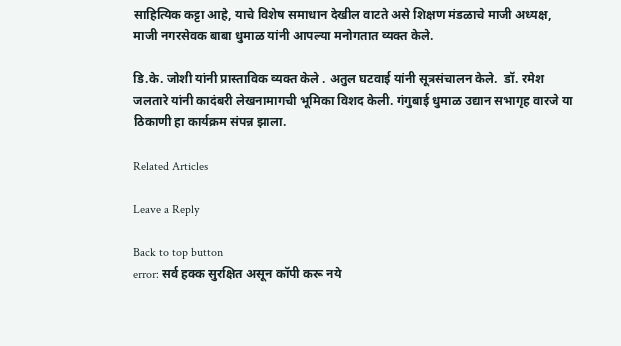साहित्यिक कट्टा आहे, याचे विशेष समाधान देखील वाटते असे शिक्षण मंडळाचे माजी अध्यक्ष, माजी नगरसेवक बाबा धुमाळ यांनी आपल्या मनोगतात व्यक्त केले.

डि.के. जोशी यांनी प्रास्ताविक व्यक्त केले . अतुल घटवाई यांनी सूत्रसंचालन केले.  डॉ. रमेश जलतारे यांनी कादंबरी लेखनामागची भूमिका विशद केली. गंगुबाई धुमाळ उद्यान सभागृह वारजे या ठिकाणी हा कार्यक्रम संपन्न झाला.

Related Articles

Leave a Reply

Back to top button
error: सर्व हक्क सुरक्षित असून कॉपी करू नये